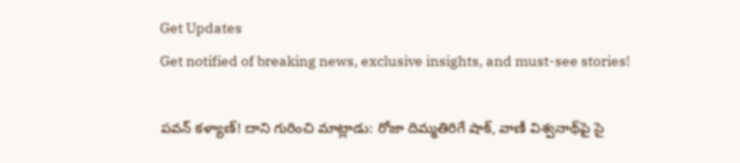Get Updates
Get notified of breaking news, exclusive insights, and must-see stories!

పవన్ కళ్యాణ్! దాని గురించి మాట్లాడు: రోజా దిమ్మతిరిగే షాక్, వాణీ విశ్వనాథ్‌పై సై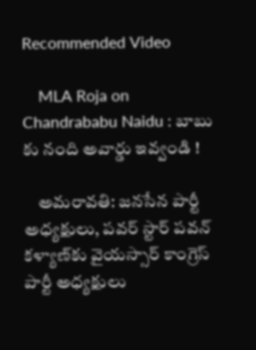Recommended Video

    MLA Roja on Chandrababu Naidu : బాబు కు నంది అవార్డు ఇవ్వండి !

    అమరావతి: జనసేన పార్టీ అధ్యక్షులు, పవర్ స్టార్ పవన్ కళ్యాణ్‌కు వైయస్సార్ కాంగ్రెస్ పార్టీ అధ్యక్షులు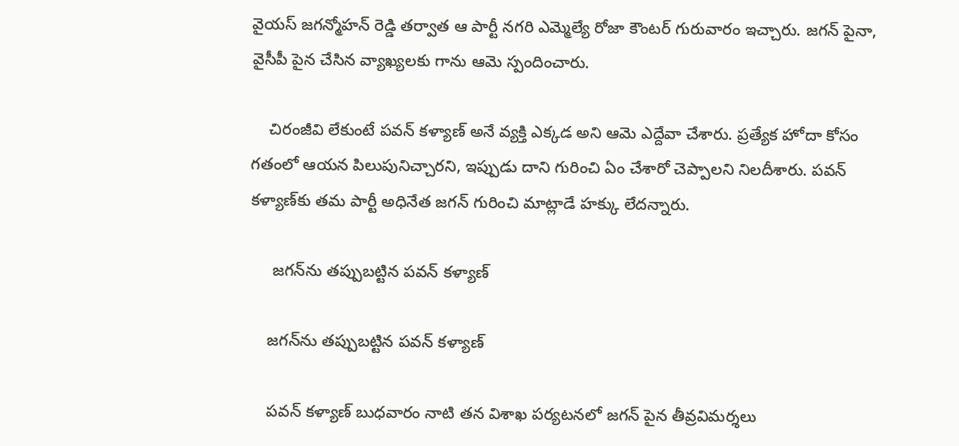వైయస్ జగన్మోహన్ రెడ్డి తర్వాత ఆ పార్టీ నగరి ఎమ్మెల్యే రోజా కౌంటర్ గురువారం ఇచ్చారు. జగన్ పైనా, వైసీపీ పైన చేసిన వ్యాఖ్యలకు గాను ఆమె స్పందించారు.

    చిరంజీవి లేకుంటే పవన్ కళ్యాణ్ అనే వ్యక్తి ఎక్కడ అని ఆమె ఎద్దేవా చేశారు. ప్రత్యేక హోదా కోసం గతంలో ఆయన పిలుపునిచ్చారని, ఇప్పుడు దాని గురించి ఏం చేశారో చెప్పాలని నిలదీశారు. పవన్ కళ్యాణ్‌కు తమ పార్టీ అధినేత జగన్ గురించి మాట్లాడే హక్కు లేదన్నారు.

     జగన్‌ను తప్పుబట్టిన పవన్ కళ్యాణ్

    జగన్‌ను తప్పుబట్టిన పవన్ కళ్యాణ్

    పవన్ కళ్యాణ్ బుధవారం నాటి తన విశాఖ పర్యటనలో జగన్ పైన తీవ్రవిమర్శలు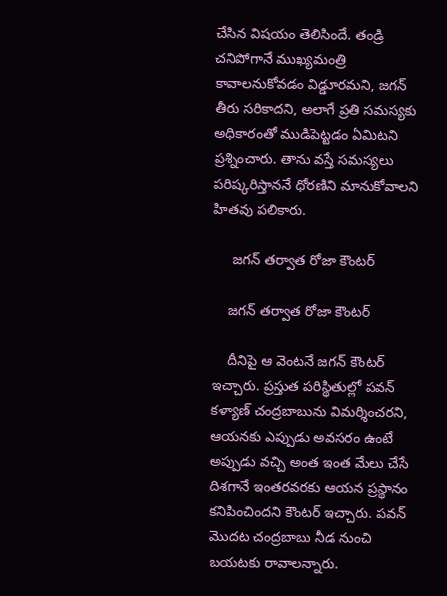చేసిన విషయం తెలిసిందే. తండ్రి చనిపోగానే ముఖ్యమంత్రి కావాలనుకోవడం విడ్డూరమని, జగన్ తీరు సరికాదని, అలాగే ప్రతి సమస్యకు అధికారంతో ముడిపెట్టడం ఏమిటని ప్రశ్నించారు. తాను వస్తే సమస్యలు పరిష్కరిస్తాననే ధోరణిని మానుకోవాలని హితవు పలికారు.

     జగన్ తర్వాత రోజా కౌంటర్

    జగన్ తర్వాత రోజా కౌంటర్

    దీనిపై ఆ వెంటనే జగన్ కౌంటర్ ఇచ్చారు. ప్రస్తుత పరిస్థితుల్లో పవన్ కళ్యాణ్ చంద్రబాబును విమర్శించరని, ఆయనకు ఎప్పుడు అవసరం ఉంటే అప్పుడు వచ్చి అంత ఇంత మేలు చేసే దిశగానే ఇంతరవరకు ఆయన ప్రస్థానం కనిపించిందని కౌంటర్ ఇచ్చారు. పవన్ మొదట చంద్రబాబు నీడ నుంచి బయటకు రావాలన్నారు.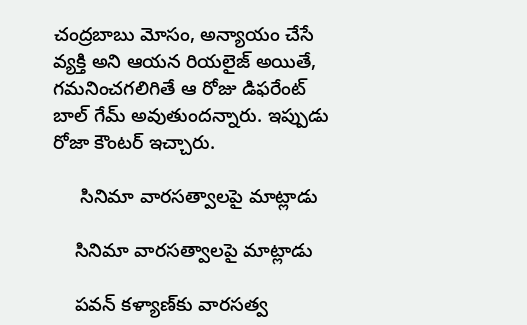చంద్రబాబు మోసం, అన్యాయం చేసే వ్యక్తి అని ఆయన రియలైజ్ అయితే, గమనించగలిగితే ఆ రోజు డిఫరేంట్ బాల్ గేమ్ అవుతుందన్నారు. ఇప్పుడు రోజా కౌంటర్ ఇచ్చారు.

     సినిమా వారసత్వాలపై మాట్లాడు

    సినిమా వారసత్వాలపై మాట్లాడు

    పవన్ కళ్యాణ్‌కు వారసత్వ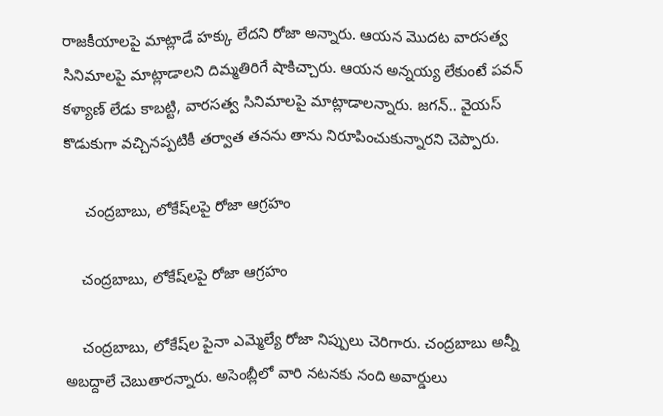రాజకీయాలపై మాట్లాడే హక్కు లేదని రోజా అన్నారు. ఆయన మొదట వారసత్వ సినిమాలపై మాట్లాడాలని దిమ్మతిరిగే షాకిచ్చారు. ఆయన అన్నయ్య లేకుంటే పవన్ కళ్యాణ్ లేడు కాబట్టి, వారసత్వ సినిమాలపై మాట్లాడాలన్నారు. జగన్.. వైయస్ కొడుకుగా వచ్చినప్పటికీ తర్వాత తనను తాను నిరూపించుకున్నారని చెప్పారు.

     చంద్రబాబు, లోకేష్‌లపై రోజా ఆగ్రహం

    చంద్రబాబు, లోకేష్‌లపై రోజా ఆగ్రహం

    చంద్రబాబు, లోకేష్‌ల పైనా ఎమ్మెల్యే రోజా నిప్పులు చెరిగారు. చంద్రబాబు అన్నీ అబద్దాలే చెబుతారన్నారు. అసెంబ్లీలో వారి నటనకు నంది అవార్డులు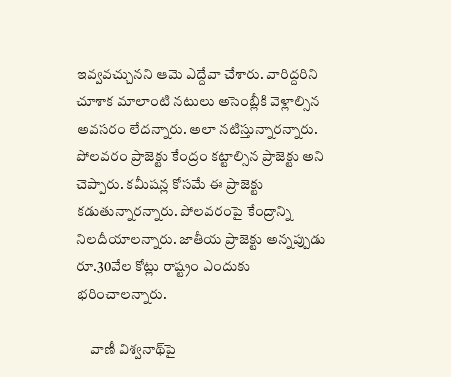ఇవ్వవచ్చునని ఆమె ఎద్దేవా చేశారు. వారిద్దరిని చూశాక మాలాంటి నటులు అసెంబ్లీకి వెళ్లాల్సిన అవసరం లేదన్నారు. అలా నటిస్తున్నారన్నారు. పోలవరం ప్రాజెక్టు కేంద్రం కట్టాల్సిన ప్రాజెక్టు అని చెప్పారు. కమీషన్ల కోసమే ఈ ప్రాజెక్టు కడుతున్నారన్నారు. పోలవరంపై కేంద్రాన్ని నిలదీయాలన్నారు. జాతీయ ప్రాజెక్టు అన్నప్పుడు రూ.30వేల కోట్లు రాష్ట్రం ఎందుకు భరించాలన్నారు.

     వాణీ విశ్వనాథ్‌పై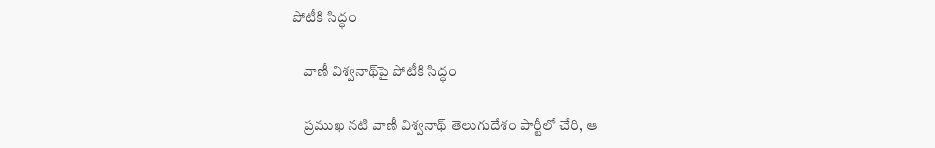పోటీకి సిద్ధం

    వాణీ విశ్వనాథ్‌పై పోటీకి సిద్ధం

    ప్రముఖ నటి వాణీ విశ్వనాథ్ తెలుగుదేశం పార్టీలో చేరి, ఆ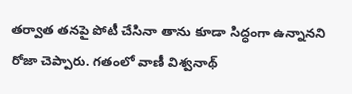తర్వాత తనపై పోటీ చేసినా తాను కూడా సిద్ధంగా ఉన్నానని రోజా చెప్పారు. గతంలో వాణీ విశ్వనాథ్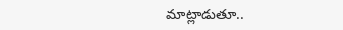మాట్లాడుతూ..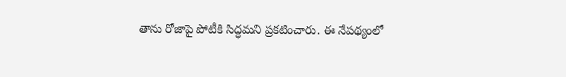తాను రోజాపై పోటీకి సిద్ధమని ప్రకటించారు. ఈ నేపథ్యంలో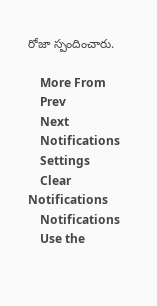రోజా స్పందించారు.

    More From
    Prev
    Next
    Notifications
    Settings
    Clear Notifications
    Notifications
    Use the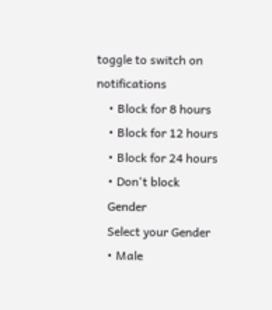toggle to switch on notifications
    • Block for 8 hours
    • Block for 12 hours
    • Block for 24 hours
    • Don't block
    Gender
    Select your Gender
    • Male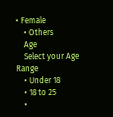• Female
    • Others
    Age
    Select your Age Range
    • Under 18
    • 18 to 25
    •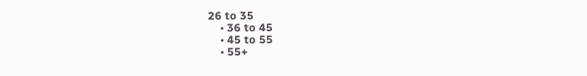26 to 35
    • 36 to 45
    • 45 to 55
    • 55+